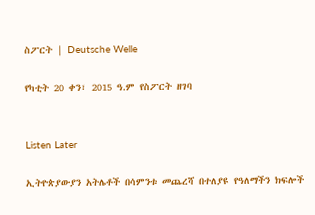ስፖርት | Deutsche Welle

የካቲት 20 ቀን፣ 2015 ዓ.ም የስፖርት ዘገባ


Listen Later

ኢትዮጵያውያን አትሌቶች በሳምንቱ መጨረሻ በተለያዩ የዓለማችን ክፍሎች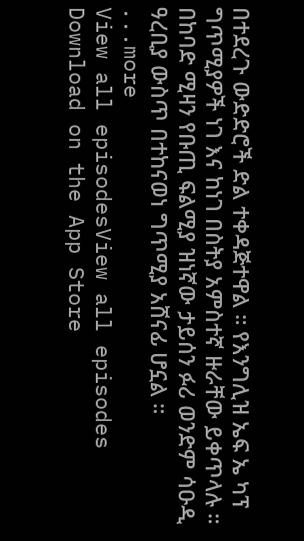በተደረጉ ውድድሮች ድል ተቀዳጅተዋል ። የእንግሊዝ ኤፍ ኤ ካፕ ግጥሚያዎች ነገ እና ከነገ በስትያ አምስተኛ ዙራቸው ይቀጥላሉ ። በከባድ ሚዛን የቡጢ ፍልሚያ ዝነኛው ታይሰን ፉሪ ወንድም ሳዑዲ ዓረቢያ ውስጥ በተከናወነ ግጥሚያ አሸናፊ ሆኗል ።
...more
View all episodesView all episodes
Download on the App Store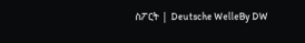ስፖርት | Deutsche WelleBy DW